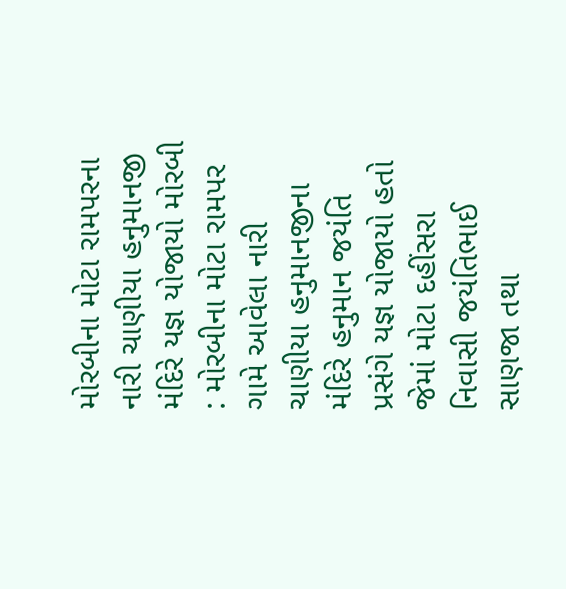મોરબીના મોટા રામપરના નારી ચાણીયા હનુમાનજી મંદિરે યજ્ઞ યોજાયો મોરબી : મોરબીના મોટા રામપર ગામે આવેલા નારી ચાણીયા હનુમાનજીના મંદિરે હનુમાન જયંતિ પ્રસંગે યજ્ઞ યોજાયો હતો જેમાં મોટા દહીંસરા નિવાસી જયંતિભાઈ સાણજા તથા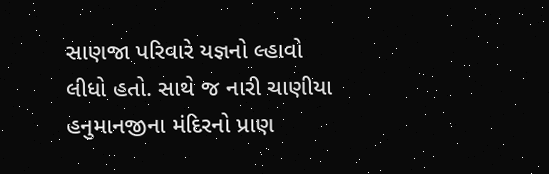સાણજા પરિવારે યજ્ઞનો લ્હાવો લીધો હતો. સાથે જ નારી ચાણીયા હનુમાનજીના મંદિરનો પ્રાણ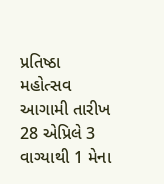પ્રતિષ્ઠા મહોત્સવ આગામી તારીખ 28 એપ્રિલે 3 વાગ્યાથી 1 મેના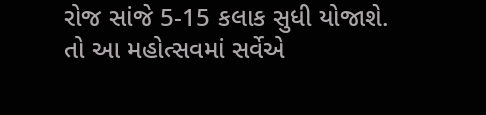રોજ સાંજે 5-15 કલાક સુધી યોજાશે. તો આ મહોત્સવમાં સર્વેએ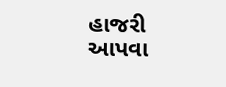હાજરી આપવા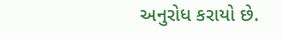અનુરોધ કરાયો છે.